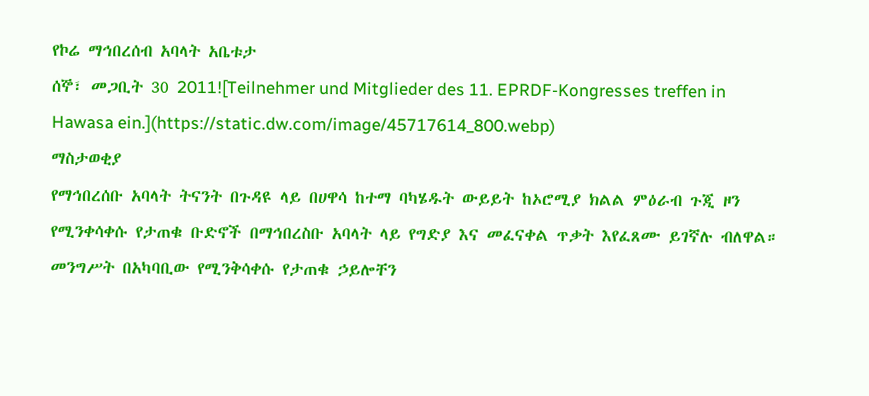የኮሬ ማኅበረሰብ አባላት አቤቱታ
ሰኞ፣ መጋቢት 30 2011![Teilnehmer und Mitglieder des 11. EPRDF-Kongresses treffen in Hawasa ein.](https://static.dw.com/image/45717614_800.webp)
ማስታወቂያ
የማኅበረሰቡ አባላት ትናንት በጉዳዩ ላይ በሀዋሳ ከተማ ባካሄዱት ውይይት ከኦሮሚያ ክልል ምዕራብ ጉጂ ዞን የሚንቀሳቀሱ የታጠቁ ቡድኖች በማኅበረስቡ አባላት ላይ የግድያ እና መፈናቀል ጥቃት እየፈጸሙ ይገኛሉ ብለዋል። መንግሥት በአካባቢው የሚንቅሳቀሱ የታጠቁ ኃይሎቸን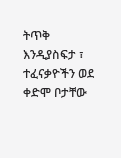ትጥቅ እንዲያስፍታ ፣ ተፈናቃዮችን ወደ ቀድሞ ቦታቸው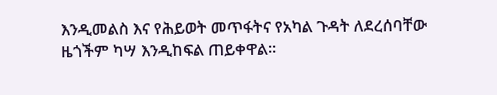እንዲመልስ እና የሕይወት መጥፋትና የአካል ጉዳት ለደረሰባቸው ዜጎችም ካሣ እንዲከፍል ጠይቀዋል።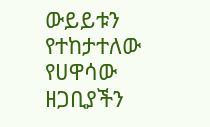ውይይቱን የተከታተለው የሀዋሳው ዘጋቢያችን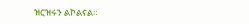ዝርዝሩን ልኮልናል።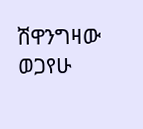ሽዋንግዛው ወጋየሁ